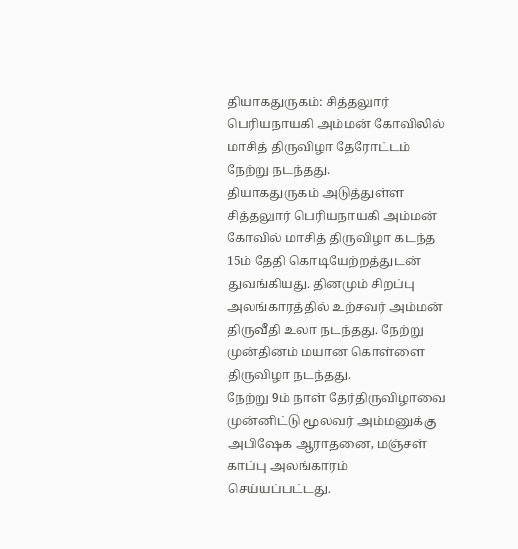தியாகதுருகம்: சித்தலுார் பெரியநாயகி அம்மன் கோவிலில் மாசித் திருவிழா தேரோட்டம் நேற்று நடந்தது.
தியாகதுருகம் அடுத்துள்ள சித்தலுார் பெரியநாயகி அம்மன் கோவில் மாசித் திருவிழா கடந்த 15ம் தேதி கொடியேற்றத்துடன் துவங்கியது. தினமும் சிறப்பு அலங்காரத்தில் உற்சவர் அம்மன் திருவீதி உலா நடந்தது. நேற்று முன்தினம் மயான கொள்ளை திருவிழா நடந்தது.
நேற்று 9ம் நாள் தேர்திருவிழாவை முன்னிட்டு மூலவர் அம்மனுக்கு அபிஷேக ஆராதனை, மஞ்சள் காப்பு அலங்காரம் செய்யப்பட்டது.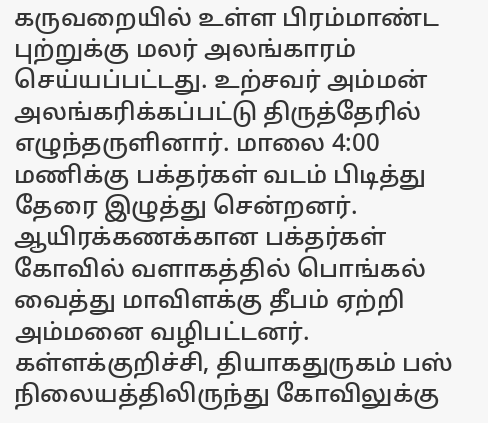கருவறையில் உள்ள பிரம்மாண்ட புற்றுக்கு மலர் அலங்காரம் செய்யப்பட்டது. உற்சவர் அம்மன் அலங்கரிக்கப்பட்டு திருத்தேரில் எழுந்தருளினார். மாலை 4:00 மணிக்கு பக்தர்கள் வடம் பிடித்து தேரை இழுத்து சென்றனர்.
ஆயிரக்கணக்கான பக்தர்கள் கோவில் வளாகத்தில் பொங்கல் வைத்து மாவிளக்கு தீபம் ஏற்றி அம்மனை வழிபட்டனர். கள்ளக்குறிச்சி, தியாகதுருகம் பஸ் நிலையத்திலிருந்து கோவிலுக்கு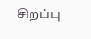சிறப்பு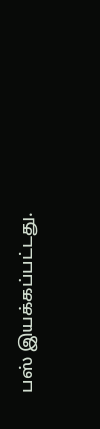பஸ் இயக்கப்பட்டது.